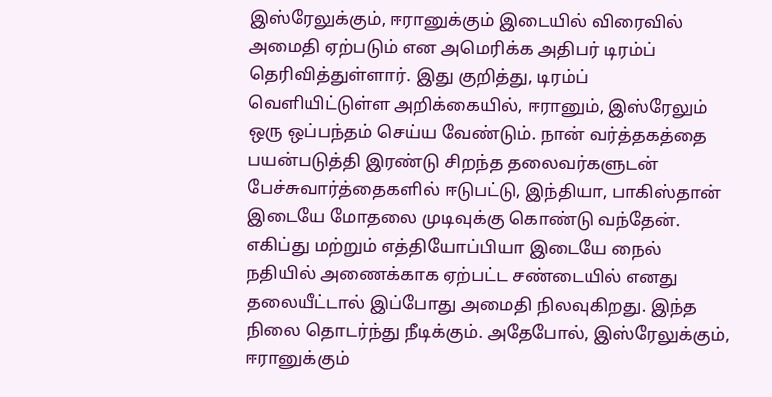இஸ்ரேலுக்கும், ஈரானுக்கும் இடையில் விரைவில் அமைதி ஏற்படும் என அமெரிக்க அதிபர் டிரம்ப் தெரிவித்துள்ளார். இது குறித்து, டிரம்ப் வெளியிட்டுள்ள அறிக்கையில், ஈரானும், இஸ்ரேலும் ஒரு ஒப்பந்தம் செய்ய வேண்டும். நான் வர்த்தகத்தை பயன்படுத்தி இரண்டு சிறந்த தலைவர்களுடன் பேச்சுவார்த்தைகளில் ஈடுபட்டு, இந்தியா, பாகிஸ்தான் இடையே மோதலை முடிவுக்கு கொண்டு வந்தேன். எகிப்து மற்றும் எத்தியோப்பியா இடையே நைல் நதியில் அணைக்காக ஏற்பட்ட சண்டையில் எனது தலையீட்டால் இப்போது அமைதி நிலவுகிறது. இந்த நிலை தொடர்ந்து நீடிக்கும். அதேபோல், இஸ்ரேலுக்கும், ஈரானுக்கும்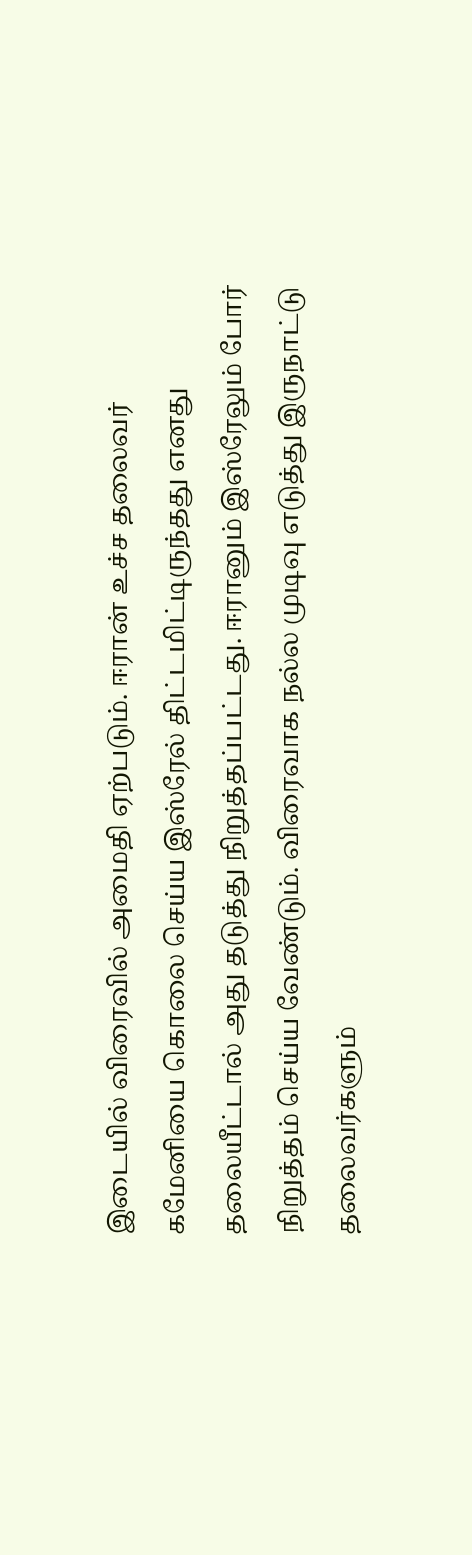இடையில் விரைவில் அமைதி ஏற்படும். ஈரான் உச்ச தலைவர் கமேனியை கொலை செய்ய இஸ்ரேல் திட்டமிட்டிருந்தது எனது தலையீட்டால் அது தடுத்து நிறுத்தப்பட்டது. ஈரானும் இஸ்ரேலும் போர் நிறுத்தம் செய்ய வேண்டும். விரைவாக நல்ல முடிவு எடுத்து இருநாட்டு தலைவர்களும்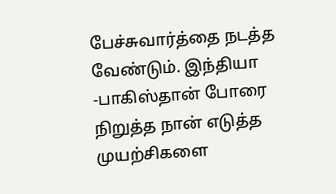பேச்சுவார்த்தை நடத்த வேண்டும். இந்தியா -பாகிஸ்தான் போரை நிறுத்த நான் எடுத்த முயற்சிகளை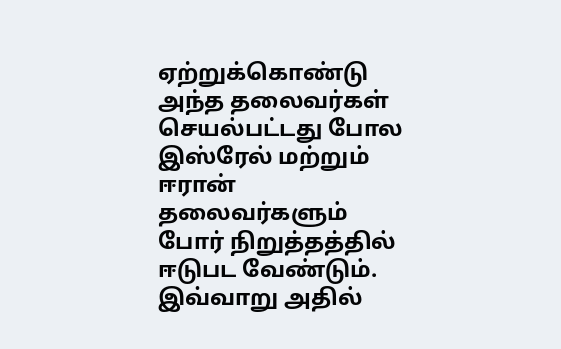ஏற்றுக்கொண்டு அந்த தலைவர்கள் செயல்பட்டது போல இஸ்ரேல் மற்றும் ஈரான் தலைவர்களும் போர் நிறுத்தத்தில் ஈடுபட வேண்டும். இவ்வாறு அதில்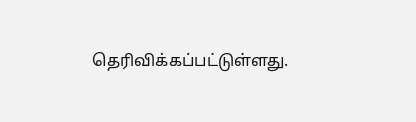தெரிவிக்கப்பட்டுள்ளது.